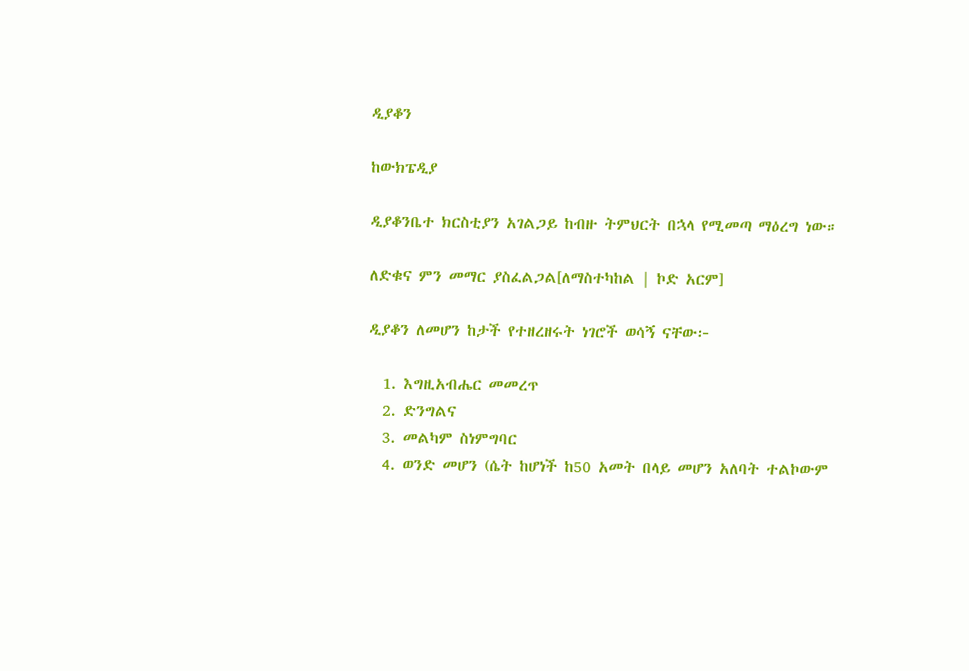ዲያቆን

ከውክፔዲያ

ዲያቆንቤተ ክርስቲያን አገልጋይ ከብዙ ትምህርት በኋላ የሚመጣ ማዕረግ ነው።

ለድቁና ምን መማር ያስፈልጋል[ለማስተካከል | ኮድ አርም]

ዲያቆን ለመሆን ከታች የተዘረዘሩት ነገሮች ወሳኝ ናቸው፦

  1. እግዚአብሔር መመረጥ
  2. ድንግልና
  3. መልካም ስነምግባር
  4. ወንድ መሆን (ሴት ከሆነች ከ50 አመት በላይ መሆን አለባት ተልኮውም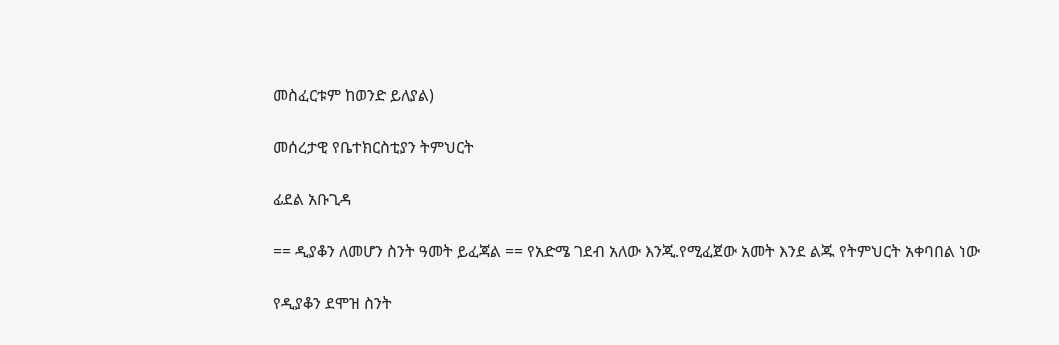መስፈርቱም ከወንድ ይለያል)

መሰረታዊ የቤተክርስቲያን ትምህርት

ፊደል አቡጊዳ

== ዲያቆን ለመሆን ስንት ዓመት ይፈጃል == የአድሜ ገደብ አለው እንጂ.የሚፈጀው አመት እንደ ልጁ የትምህርት አቀባበል ነው

የዲያቆን ደሞዝ ስንት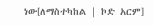ነው[ለማስተካከል | ኮድ አርም]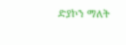ድያኮን ማለት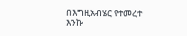በእግዚአብሄር የተመረተ እንኩ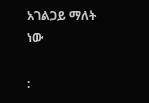አገልጋይ ማለት ነው

: